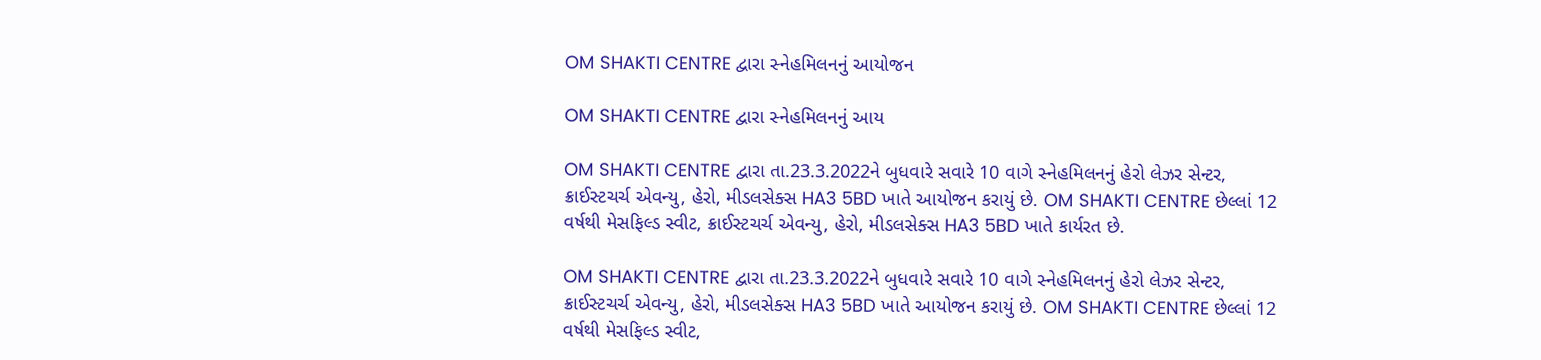OM SHAKTI CENTRE દ્વારા સ્નેહમિલનનું આયોજન

OM SHAKTI CENTRE દ્વારા સ્નેહમિલનનું આય

OM SHAKTI CENTRE દ્વારા તા.23.3.2022ને બુધવારે સવારે 10 વાગે સ્નેહમિલનનું હેરો લેઝર સેન્ટર, ક્રાઈસ્ટચર્ચ એવન્યુ, હેરો, મીડલસેક્સ HA3 5BD ખાતે આયોજન કરાયું છે. OM SHAKTI CENTRE છેલ્લાં 12 વર્ષથી મેસફિલ્ડ સ્વીટ, ક્રાઈસ્ટચર્ચ એવન્યુ, હેરો, મીડલસેક્સ HA3 5BD ખાતે કાર્યરત છે.

OM SHAKTI CENTRE દ્વારા તા.23.3.2022ને બુધવારે સવારે 10 વાગે સ્નેહમિલનનું હેરો લેઝર સેન્ટર, ક્રાઈસ્ટચર્ચ એવન્યુ, હેરો, મીડલસેક્સ HA3 5BD ખાતે આયોજન કરાયું છે. OM SHAKTI CENTRE છેલ્લાં 12 વર્ષથી મેસફિલ્ડ સ્વીટ,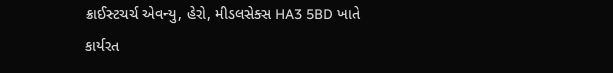ક્રાઈસ્ટચર્ચ એવન્યુ, હેરો, મીડલસેક્સ HA3 5BD ખાતે કાર્યરત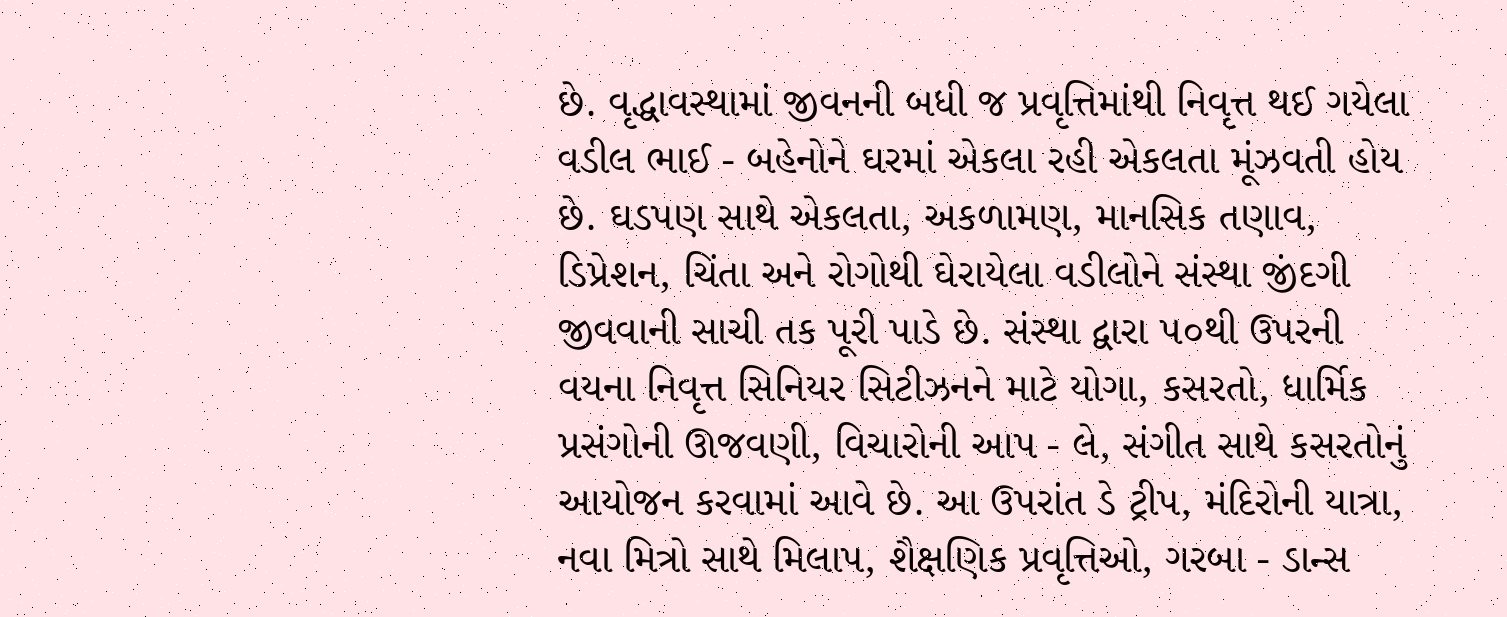છે. વૃદ્ધાવસ્થામાં જીવનની બધી જ પ્રવૃત્તિમાંથી નિવૃત્ત થઈ ગયેલા વડીલ ભાઈ - બહેનોને ઘરમાં એકલા રહી એકલતા મૂંઝવતી હોય છે. ઘડપણ સાથે એકલતા, અકળામણ, માનસિક તણાવ, ડિપ્રેશન, ચિંતા અને રોગોથી ઘેરાયેલા વડીલોને સંસ્થા જીંદગી જીવવાની સાચી તક પૂરી પાડે છે. સંસ્થા દ્વારા ૫૦થી ઉપરની વયના નિવૃત્ત સિનિયર સિટીઝનને માટે યોગા, કસરતો, ધાર્મિક પ્રસંગોની ઊજવણી, વિચારોની આપ - લે, સંગીત સાથે કસરતોનું આયોજન કરવામાં આવે છે. આ ઉપરાંત ડે ટ્રીપ, મંદિરોની યાત્રા, નવા મિત્રો સાથે મિલાપ, શૈક્ષણિક પ્રવૃત્તિઓ, ગરબા - ડાન્સ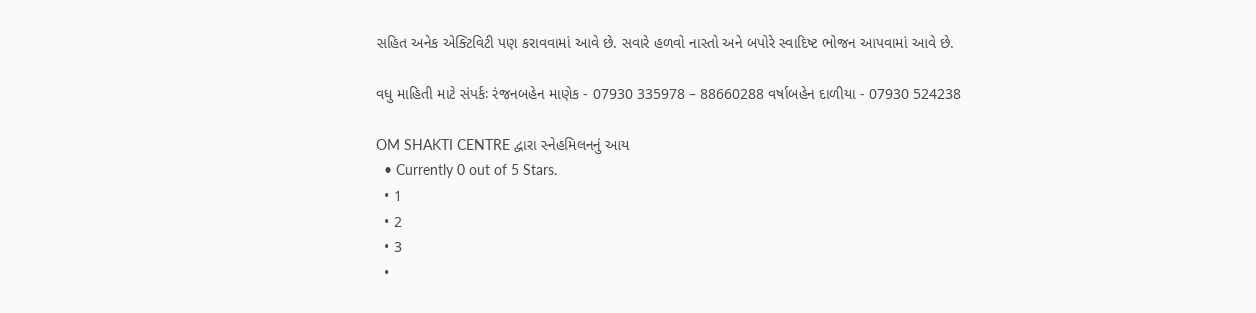સહિત અનેક એક્ટિવિટી પણ કરાવવામાં આવે છે. સવારે હળવો નાસ્તો અને બપોરે સ્વાદિષ્ટ ભોજન આપવામાં આવે છે.

વધુ માહિતી માટે સંપર્કઃ રંજનબહેન માણેક - 07930 335978 – 88660288 વર્ષાબહેન દાળીયા - 07930 524238

OM SHAKTI CENTRE દ્વારા સ્નેહમિલનનું આય
  • Currently 0 out of 5 Stars.
  • 1
  • 2
  • 3
  •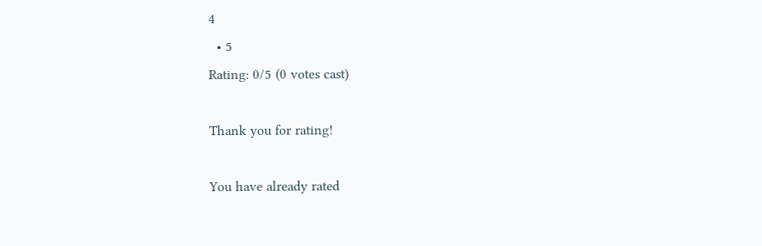4
  • 5
Rating: 0/5 (0 votes cast)

Thank you for rating!

You have already rated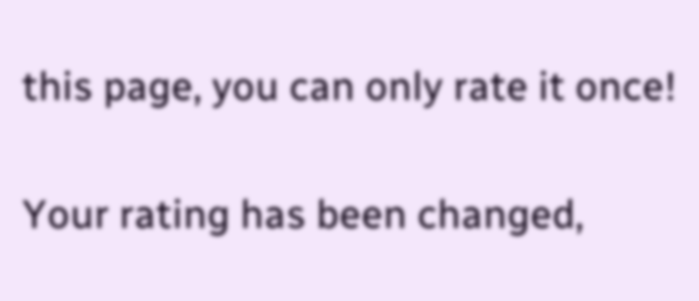this page, you can only rate it once!

Your rating has been changed,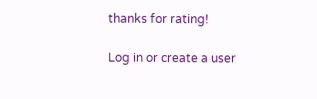thanks for rating!

Log in or create a user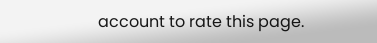account to rate this page.